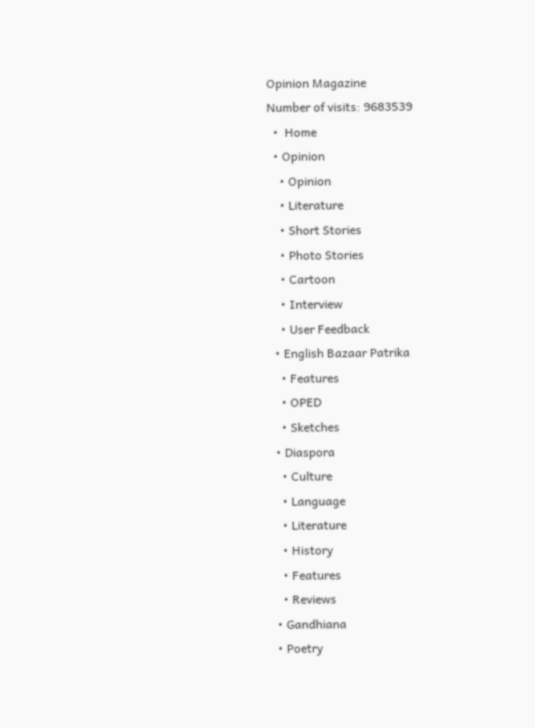Opinion Magazine
Number of visits: 9683539
  •  Home
  • Opinion
    • Opinion
    • Literature
    • Short Stories
    • Photo Stories
    • Cartoon
    • Interview
    • User Feedback
  • English Bazaar Patrika
    • Features
    • OPED
    • Sketches
  • Diaspora
    • Culture
    • Language
    • Literature
    • History
    • Features
    • Reviews
  • Gandhiana
  • Poetry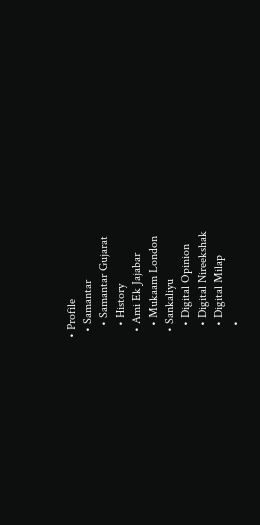• Profile
  • Samantar
    • Samantar Gujarat
    • History
  • Ami Ek Jajabar
    • Mukaam London
  • Sankaliyu
    • Digital Opinion
    • Digital Nireekshak
    • Digital Milap
    •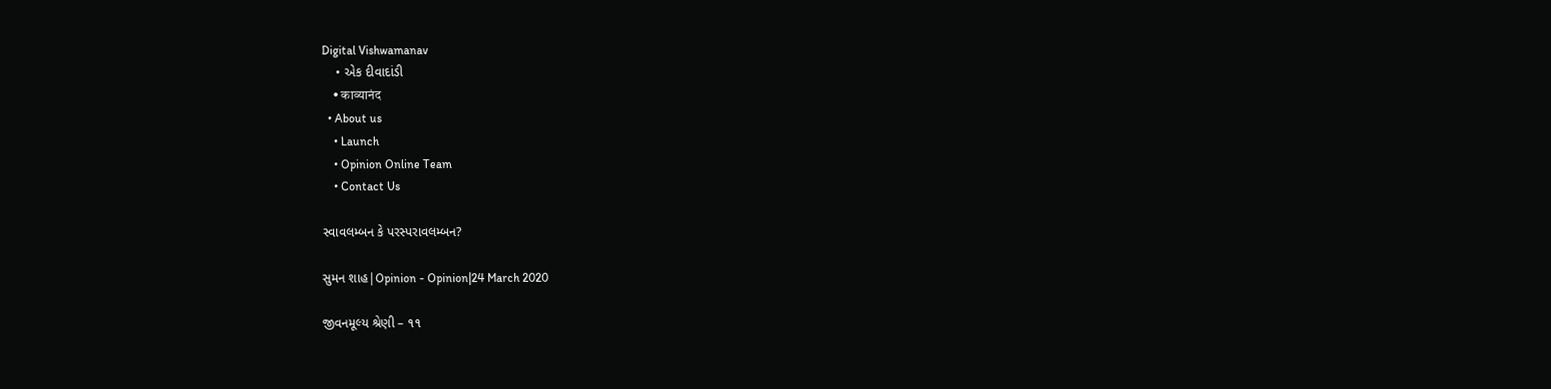Digital Vishwamanav
    • એક દીવાદાંડી
    • काव्यानंद
  • About us
    • Launch
    • Opinion Online Team
    • Contact Us

સ્વાવલમ્બન કે પરસ્પરાવલમ્બન?

સુમન શાહ|Opinion - Opinion|24 March 2020

જીવનમૂલ્ય શ્રેણી – ૧૧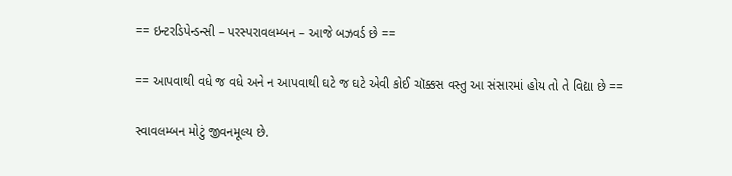== ઇન્ટરડિપેન્ડન્સી – પરસ્પરાવલમ્બન – આજે બઝવર્ડ છે ==

== આપવાથી વધે જ વધે અને ન આપવાથી ઘટે જ ઘટે એવી કોઈ ચૉક્કસ વસ્તુ આ સંસારમાં હોય તો તે વિદ્યા છે ==

સ્વાવલમ્બન મોટું જીવનમૂલ્ય છે.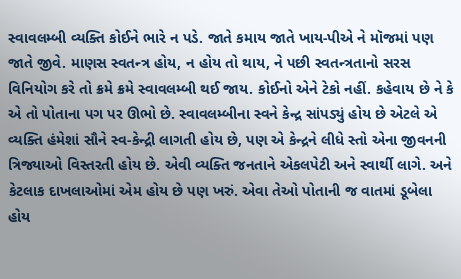સ્વાવલમ્બી વ્યક્તિ કોઈને ભારે ન પડે. જાતે કમાય જાતે ખાય-પીએ ને મૉજમાં પણ જાતે જીવે. માણસ સ્વતન્ત્ર હોય, ન હોય તો થાય, ને પછી સ્વતન્ત્રતાનો સરસ વિનિયોગ કરે તો ક્રમે ક્રમે સ્વાવલમ્બી થઈ જાય. કોઈનો એને ટેકો નહીં. કહેવાય છે ને કે એ તો પોતાના પગ પર ઊભો છે. સ્વાવલમ્બીના સ્વને કેન્દ્ર સાંપડ્યું હોય છે એટલે એ વ્યક્તિ હંમેશાં સૌને સ્વ-કેન્દ્રી લાગતી હોય છે, પણ એ કેન્દ્રને લીધે સ્તો એના જીવનની ત્રિજ્યાઓ વિસ્તરતી હોય છે. એવી વ્યક્તિ જનતાને એકલપેટી અને સ્વાર્થી લાગે. અને કેટલાક દાખલાઓમાં એમ હોય છે પણ ખરું. એવા તેઓ પોતાની જ વાતમાં ડૂબેલા હોય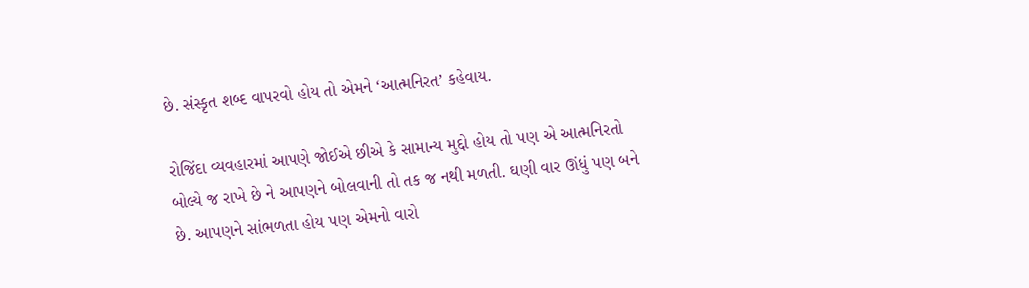છે. સંસ્કૃત શબ્દ વાપરવો હોય તો એમને ‘આત્મનિરત’ કહેવાય.

રોજિંદા વ્યવહારમાં આપણે જોઈએ છીએ કે સામાન્ય મુદ્દો હોય તો પણ એ આત્મનિરતો બોલ્યે જ રાખે છે ને આપણને બોલવાની તો તક જ નથી મળતી. ઘણી વાર ઊંધું પણ બને છે. આપણને સાંભળતા હોય પણ એમનો વારો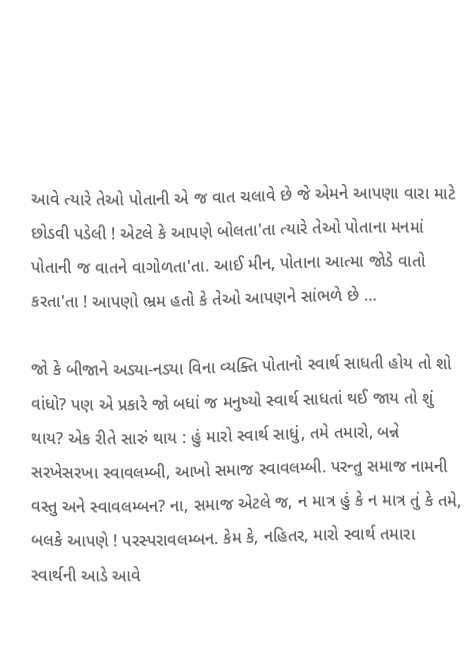આવે ત્યારે તેઓ પોતાની એ જ વાત ચલાવે છે જે એમને આપણા વારા માટે છોડવી પડેલી ! એટલે કે આપણે બોલતા'તા ત્યારે તેઓ પોતાના મનમાં પોતાની જ વાતને વાગોળતા'તા. આઈ મીન, પોતાના આત્મા જોડે વાતો કરતા'તા ! આપણો ભ્રમ હતો કે તેઓ આપણને સાંભળે છે …

જો કે બીજાને અડ્યા-નડ્યા વિના વ્યક્તિ પોતાનો સ્વાર્થ સાધતી હોય તો શો વાંધો? પણ એ પ્રકારે જો બધાં જ મનુષ્યો સ્વાર્થ સાધતાં થઈ જાય તો શું થાય? એક રીતે સારું થાય : હું મારો સ્વાર્થ સાધું, તમે તમારો, બન્ને સરખેસરખા સ્વાવલમ્બી, આખો સમાજ સ્વાવલમ્બી. પરન્તુ સમાજ નામની વસ્તુ અને સ્વાવલમ્બન? ના, સમાજ એટલે જ, ન માત્ર હું કે ન માત્ર તું કે તમે, બલકે આપણે ! પરસ્પરાવલમ્બન. કેમ કે, નહિતર, મારો સ્વાર્થ તમારા સ્વાર્થની આડે આવે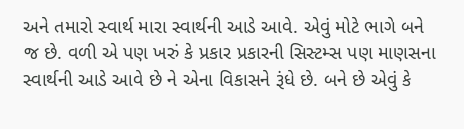અને તમારો સ્વાર્થ મારા સ્વાર્થની આડે આવે. એવું મોટે ભાગે બને જ છે. વળી એ પણ ખરું કે પ્રકાર પ્રકારની સિસ્ટમ્સ પણ માણસના સ્વાર્થની આડે આવે છે ને એના વિકાસને રૂંધે છે. બને છે એવું કે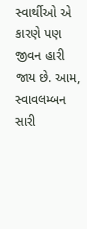સ્વાર્થીઓ એ કારણે પણ જીવન હારી જાય છે. આમ, સ્વાવલમ્બન સારી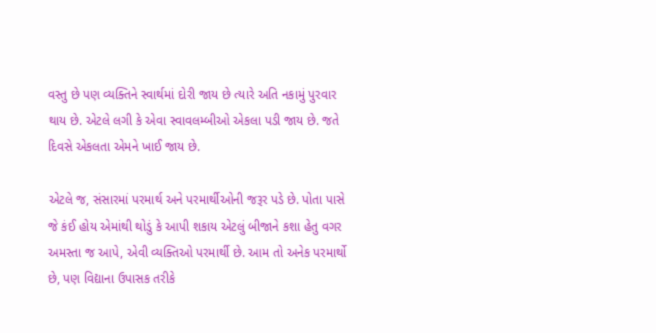વસ્તુ છે પણ વ્યક્તિને સ્વાર્થમાં દોરી જાય છે ત્યારે અતિ નકામું પુરવાર થાય છે. એટલે લગી કે એવા સ્વાવલમ્બીઓ એકલા પડી જાય છે. જતે દિવસે એકલતા એમને ખાઈ જાય છે.

એટલે જ, સંસારમાં પરમાર્થ અને પરમાર્થીઓની જરૂર પડે છે. પોતા પાસે જે કંઈ હોય એમાંથી થોડું કે આપી શકાય એટલું બીજાને કશા હેતુ વગર અમસ્તા જ આપે, એવી વ્યક્તિઓ પરમાર્થી છે. આમ તો અનેક પરમાર્થો છે, પણ વિદ્યાના ઉપાસક તરીકે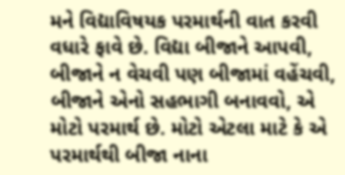મને વિદ્યાવિષયક પરમાર્થની વાત કરવી વધારે ફાવે છે. વિદ્યા બીજાને આપવી, બીજાને ન વેચવી પણ બીજામાં વહેંચવી, બીજાને એનો સહભાગી બનાવવો, એ મોટો પરમાર્થ છે. મોટો એટલા માટે કે એ પરમાર્થથી બીજા નાના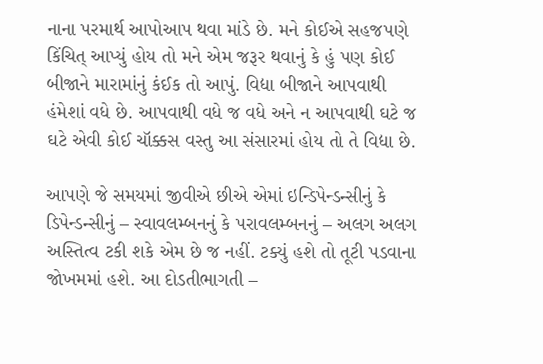નાના પરમાર્થ આપોઆપ થવા માંડે છે. મને કોઈએ સહજપણે કિંચિત્ આપ્યું હોય તો મને એમ જરૂર થવાનું કે હું પણ કોઈ બીજાને મારામાંનું કંઈક તો આપું. વિદ્યા બીજાને આપવાથી હંમેશાં વધે છે. આપવાથી વધે જ વધે અને ન આપવાથી ઘટે જ ઘટે એવી કોઈ ચૉક્કસ વસ્તુ આ સંસારમાં હોય તો તે વિદ્યા છે.

આપણે જે સમયમાં જીવીએ છીએ એમાં ઇન્ડિપેન્ડન્સીનું કે ડિપેન્ડન્સીનું – સ્વાવલમ્બનનું કે પરાવલમ્બનનું – અલગ અલગ અસ્તિત્વ ટકી શકે એમ છે જ નહીં. ટક્યું હશે તો તૂટી પડવાના જોખમમાં હશે. આ દોડતીભાગતી –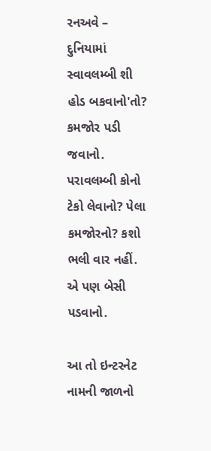રનઅવે – દુનિયામાં સ્વાવલમ્બી શી હોડ બકવાનો'તો? કમજોર પડી જવાનો. પરાવલમ્બી કોનો ટેકો લેવાનો? પેલા કમજોરનો? કશો ભલી વાર નહીં. એ પણ બેસી પડવાનો.

આ તો ઇન્ટરનેટ નામની જાળનો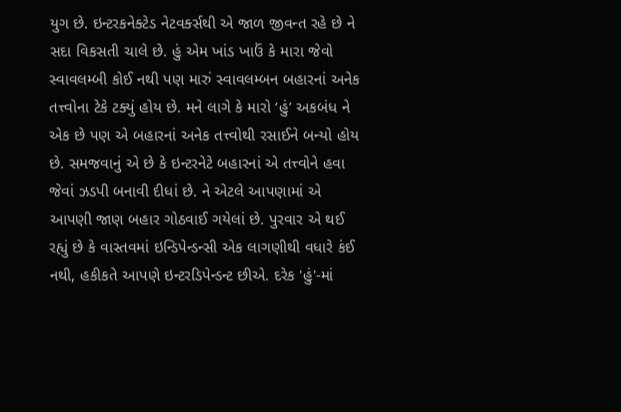યુગ છે. ઇન્ટરકનેક્ટેડ નેટવર્ક્સથી એ જાળ જીવન્ત રહે છે ને સદા વિકસતી ચાલે છે. હું એમ ખાંડ ખાઉં કે મારા જેવો સ્વાવલમ્બી કોઈ નથી પણ મારું સ્વાવલમ્બન બહારનાં અનેક તત્ત્વોના ટેકે ટક્યું હોય છે. મને લાગે કે મારો ‘હું’ અકબંધ ને એક છે પણ એ બહારનાં અનેક તત્ત્વોથી રસાઈને બન્યો હોય છે. સમજવાનું એ છે કે ઇન્ટરનેટે બહારનાં એ તત્ત્વોને હવા જેવાં ઝડપી બનાવી દીધાં છે. ને એટલે આપણામાં એ આપણી જાણ બહાર ગોઠવાઈ ગયેલાં છે. પુરવાર એ થઈ રહ્યું છે કે વાસ્તવમાં ઇન્ડિપેન્ડન્સી એક લાગણીથી વધારે કંઈ નથી, હકીકતે આપણે ઇન્ટરડિપેન્ડન્ટ છીએ. દરેક 'હું'-માં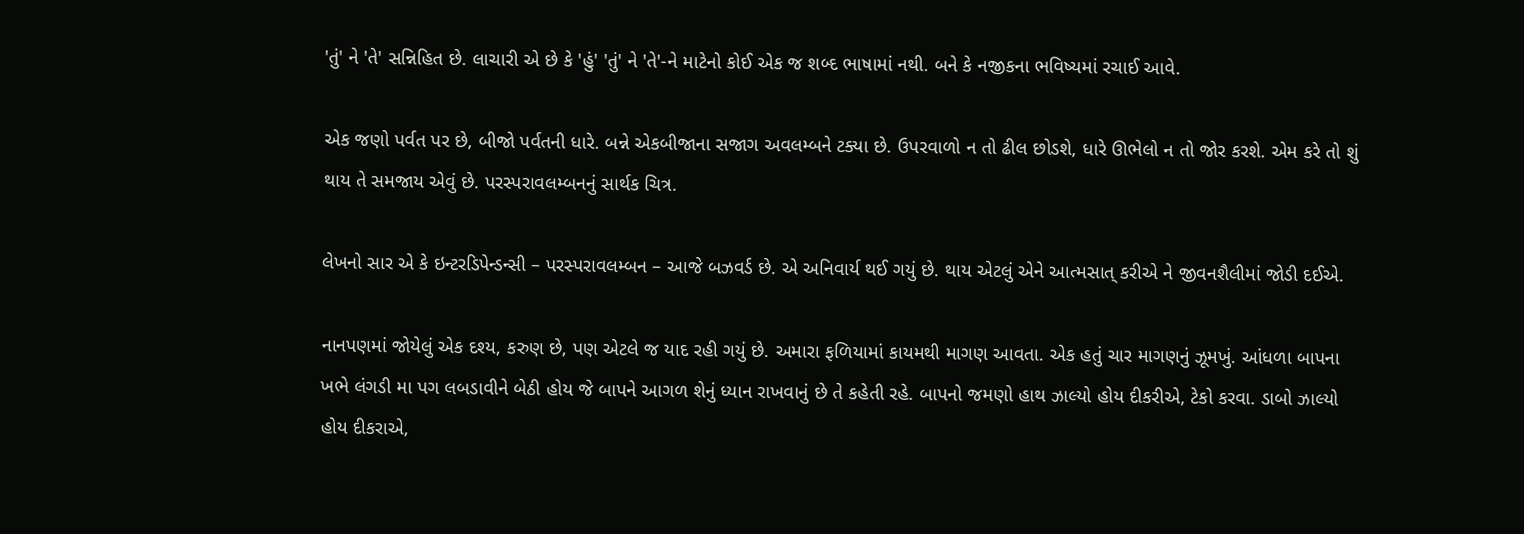'તું' ને 'તે' સન્નિહિત છે. લાચારી એ છે કે 'હું' 'તું' ને 'તે'-ને માટેનો કોઈ એક જ શબ્દ ભાષામાં નથી. બને કે નજીકના ભવિષ્યમાં રચાઈ આવે.

એક જણો પર્વત પર છે, બીજો પર્વતની ધારે. બન્ને એકબીજાના સજાગ અવલમ્બને ટક્યા છે. ઉપરવાળો ન તો ઢીલ છોડશે, ધારે ઊભેલો ન તો જોર કરશે. એમ કરે તો શું થાય તે સમજાય એવું છે. પરસ્પરાવલમ્બનનું સાર્થક ચિત્ર.

લેખનો સાર એ કે ઇન્ટરડિપેન્ડન્સી – પરસ્પરાવલમ્બન – આજે બઝવર્ડ છે. એ અનિવાર્ય થઈ ગયું છે. થાય એટલું એને આત્મસાત્ કરીએ ને જીવનશૈલીમાં જોડી દઈએ.

નાનપણમાં જોયેલું એક દશ્ય, કરુણ છે, પણ એટલે જ યાદ રહી ગયું છે. અમારા ફળિયામાં કાયમથી માગણ આવતા. એક હતું ચાર માગણનું ઝૂમખું. આંધળા બાપના ખભે લંગડી મા પગ લબડાવીને બેઠી હોય જે બાપને આગળ શેનું ધ્યાન રાખવાનું છે તે કહેતી રહે. બાપનો જમણો હાથ ઝાલ્યો હોય દીકરીએ, ટેકો કરવા. ડાબો ઝાલ્યો હોય દીકરાએ,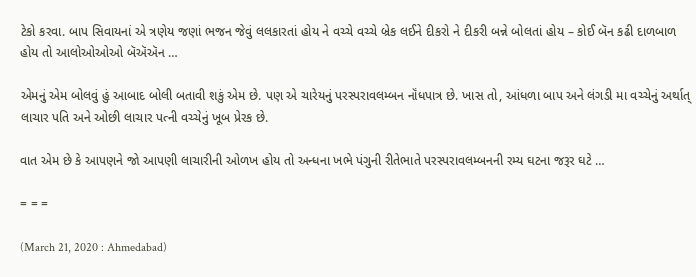ટેકો કરવા. બાપ સિવાયનાં એ ત્રણેય જણાં ભજન જેવું લલકારતાં હોય ને વચ્ચે વચ્ચે બ્રેક લઈને દીકરો ને દીકરી બન્ને બોલતાં હોય – કોઈ બૅન કઢી દાળબાળ હોય તો આલોઓઓઓ બૅઍઍન …

એમનું એમ બોલવું હું આબાદ બોલી બતાવી શકું એમ છે. પણ એ ચારેયનું પરસ્પરાવલમ્બન નૉંધપાત્ર છે. ખાસ તો, આંધળા બાપ અને લંગડી મા વચ્ચેનું અર્થાત્ લાચાર પતિ અને ઓછી લાચાર પત્ની વચ્ચેનું ખૂબ પ્રેરક છે.

વાત એમ છે કે આપણને જો આપણી લાચારીની ઓળખ હોય તો અન્ધના ખભે પંગુની રીતેભાતે પરસ્પરાવલમ્બનની રમ્ય ઘટના જરૂર ઘટે …

= = =

(March 21, 2020 : Ahmedabad)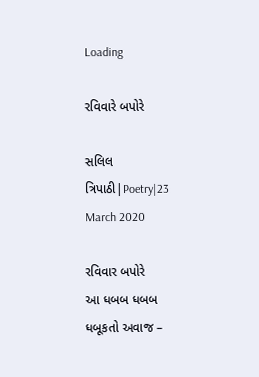Loading

રવિવારે બપોરે

સલિલ ત્રિપાઠી|Poetry|23 March 2020

રવિવાર બપોરે
આ ધબબ ધબબ ધબૂકતો અવાજ –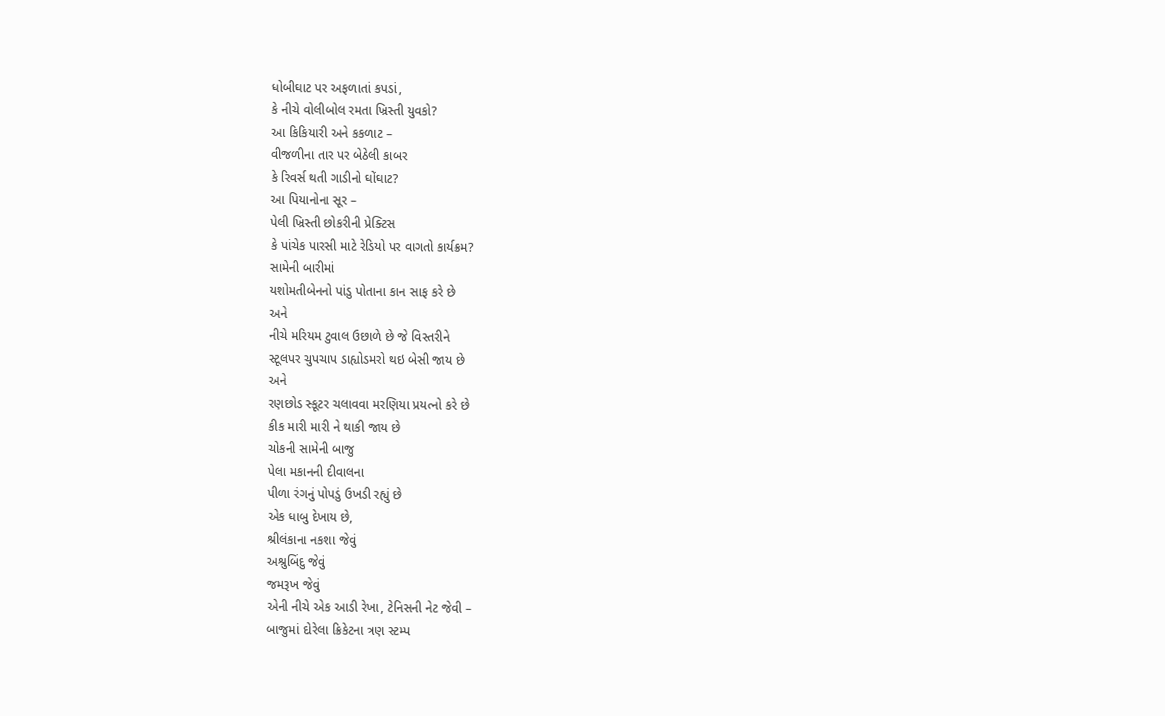ધોબીઘાટ પર અફળાતાં કપડાં,
કે નીચે વોલીબોલ રમતા ખ્રિસ્તી યુવકો?
આ કિકિયારી અને કકળાટ –
વીજળીના તાર પર બેઠેલી કાબર
કે રિવર્સ થતી ગાડીનો ઘોંઘાટ?
આ પિયાનોના સૂર –
પેલી ખ્રિસ્તી છોકરીની પ્રેક્ટિસ
કે પાંચેક પારસી માટે રેડિયો પર વાગતો કાર્યક્રમ?
સામેની બારીમાં
યશોમતીબેનનો પાંડુ પોતાના કાન સાફ કરે છે
અને
નીચે મરિયમ ટુવાલ ઉછાળે છે જે વિસ્તરીને
સ્ટૂલપર ચુપચાપ ડાહ્યોડમરો થઇ બેસી જાય છે
અને
રણછોડ સ્કૂટર ચલાવવા મરણિયા પ્રયત્નો કરે છે
કીક મારી મારી ને થાકી જાય છે
ચોકની સામેની બાજુ
પેલા મકાનની દીવાલના
પીળા રંગનું પોપડું ઉખડી રહ્યું છે
એક ધાબુ દેખાય છે,
શ્રીલંકાના નકશા જેવું
અશ્રુબિંદુ જેવું
જમરૂખ જેવું
એની નીચે એક આડી રેખા, ટેનિસની નેટ જેવી –
બાજુમાં દોરેલા ક્રિકેટના ત્રણ સ્ટમ્પ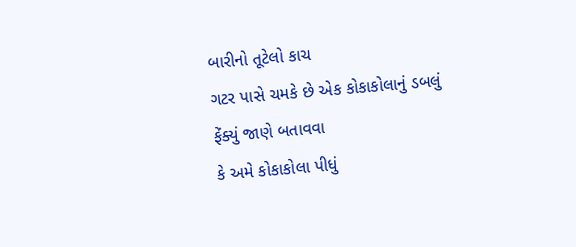બારીનો તૂટેલો કાચ
ગટર પાસે ચમકે છે એક કોકાકોલાનું ડબલું
ફેંક્યું જાણે બતાવવા
કે અમે કોકાકોલા પીધું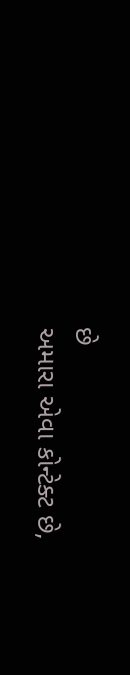છે
અમારા એવા કોન્ટેક્ટ છે,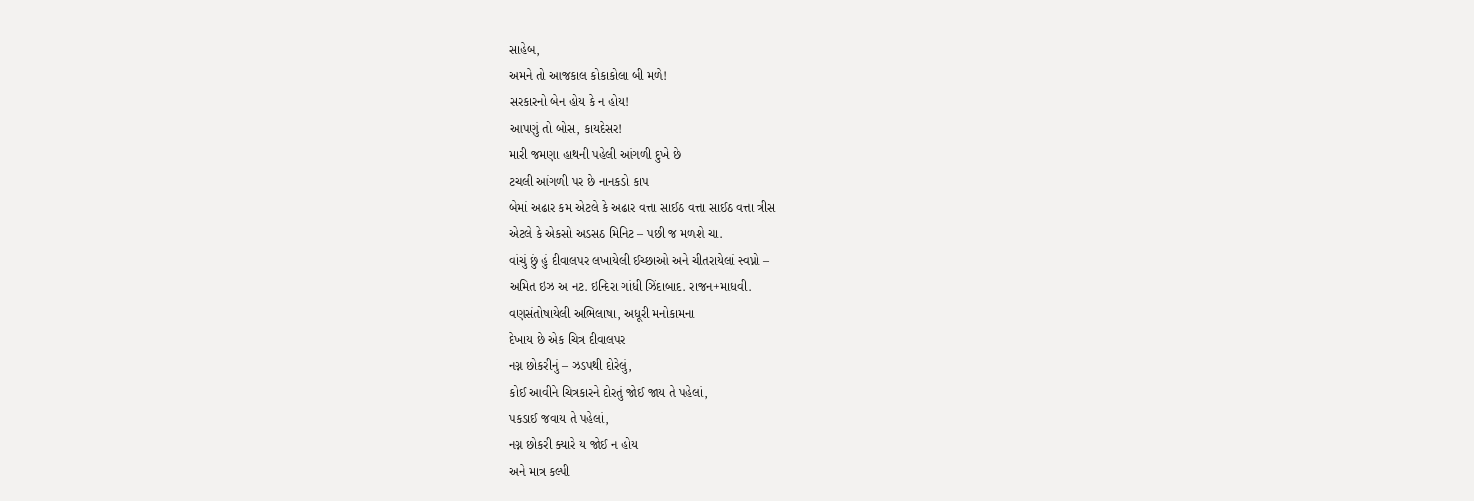સાહેબ,
અમને તો આજકાલ કોકાકોલા બી મળે!
સરકારનો બેન હોય કે ન હોય!
આપણું તો બોસ, કાયદેસર!
મારી જમણા હાથની પહેલી આંગળી દુખે છે
ટચલી આંગળી પર છે નાનકડો કાપ
બેમાં અઢાર કમ એટલે કે અઢાર વત્તા સાઈઠ વત્તા સાઈઠ વત્તા ત્રીસ
એટલે કે એકસો અડસઠ મિનિટ – પછી જ મળશે ચા.
વાંચું છું હું દીવાલપર લખાયેલી ઈચ્છાઓ અને ચીતરાયેલાં સ્વપ્નો –
અમિત ઇઝ અ નટ. ઇન્દિરા ગાંધી ઝિંદાબાદ. રાજન+માધવી.
વણસંતોષાયેલી અભિલાષા, અધૂરી મનોકામના
દેખાય છે એક ચિત્ર દીવાલપર
નગ્ન છોકરીનું – ઝડપથી દોરેલું,
કોઈ આવીને ચિત્રકારને દોરતું જોઈ જાય તે પહેલાં,
પકડાઈ જવાય તે પહેલાં,
નગ્ન છોકરી ક્યારે ય જોઈ ન હોય
અને માત્ર કલ્પી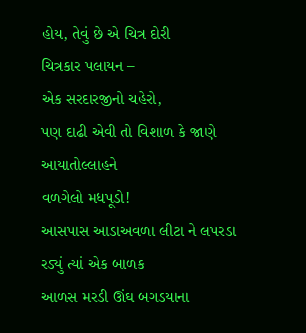હોય, તેવું છે એ ચિત્ર દોરી
ચિત્રકાર પલાયન –
એક સરદારજીનો ચહેરો,
પણ દાઢી એવી તો વિશાળ કે જાણે આયાતોલ્લાહને
વળગેલો મધપૂડો!
આસપાસ આડાઅવળા લીટા ને લપરડા
રડ્યું ત્યાં એક બાળક
આળસ મરડી ઊંઘ બગડયાના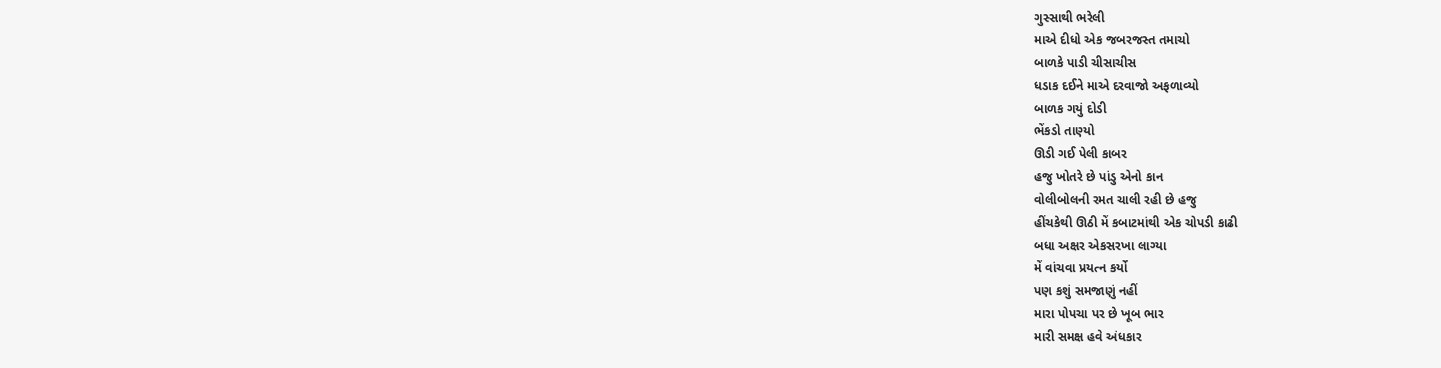ગુસ્સાથી ભરેલી
માએ દીધો એક જબરજસ્ત તમાચો
બાળકે પાડી ચીસાચીસ
ધડાક દઈને માએ દરવાજો અફળાવ્યો
બાળક ગયું દોડી
ભેંકડો તાણ્યો
ઊડી ગઈ પેલી કાબર
હજુ ખોતરે છે પાંડુ એનો કાન
વોલીબોલની રમત ચાલી રહી છે હજુ
હીંચકેથી ઊઠી મેં કબાટમાંથી એક ચોપડી કાઢી
બધા અક્ષર એકસરખા લાગ્યા
મેં વાંચવા પ્રયત્ન કર્યો
પણ કશું સમજાણું નહીં
મારા પોપચા પર છે ખૂબ ભાર
મારી સમક્ષ હવે અંધકાર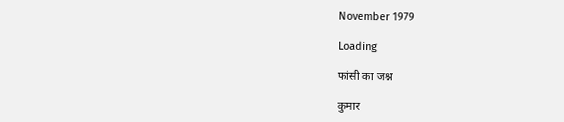November 1979

Loading

फांसी का जश्न

कुमार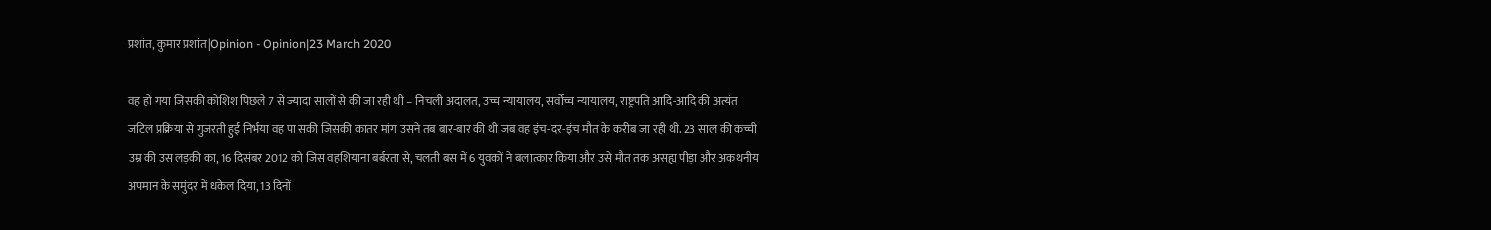प्रशांत, कुमार प्रशांत|Opinion - Opinion|23 March 2020

वह हो गया जिसकी कोशिश पिछले 7 से ज्यादा सालों से की जा रही थी – निचली अदालत, उच्च न्यायालय, सर्वोच्च न्यायालय, राष्ट्रपति आदि-आदि की अत्यंत जटिल प्रक्रिया से गुजरती हुई निर्भया वह पा सकी जिसकी कातर मांग उसने तब बार-बार की थी जब वह इंच-दर-इंच मौत के करीब जा रही थी. 23 साल की कच्ची उम्र की उस लड़की का, 16 दिसंबर 2012 को जिस वहशियाना बर्बरता से, चलती बस में 6 युवकों ने बलात्कार किया और उसे मौत तक असह्य पीड़ा और अकथनीय अपमान के समुंदर में धकेल दिया, 13 दिनों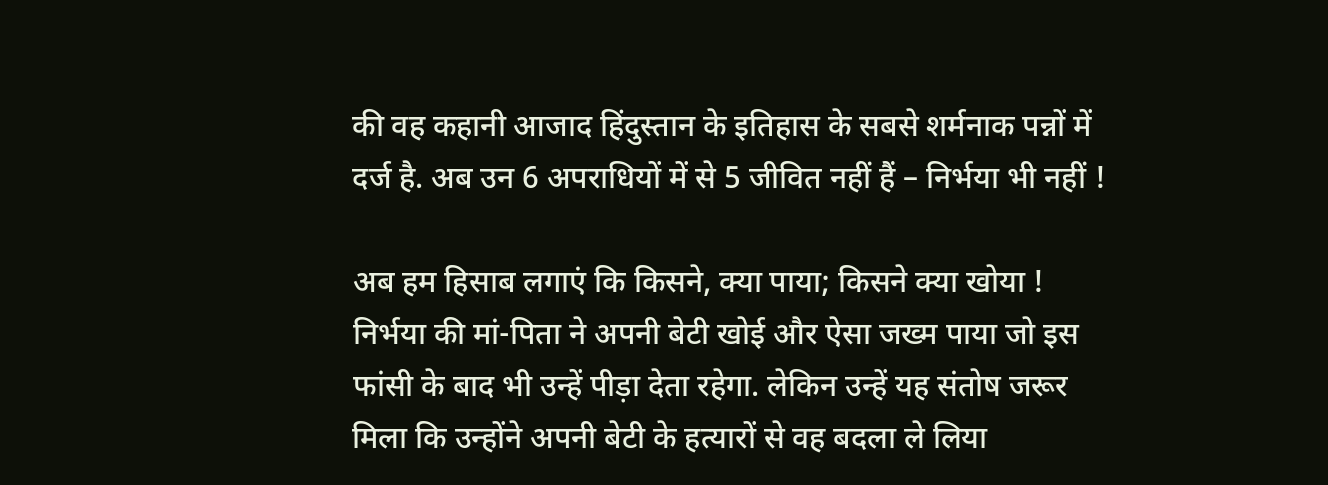की वह कहानी आजाद हिंदुस्तान के इतिहास के सबसे शर्मनाक पन्नों में दर्ज है. अब उन 6 अपराधियों में से 5 जीवित नहीं हैं – निर्भया भी नहीं !

अब हम हिसाब लगाएं कि किसने, क्या पाया; किसने क्या खोया ! निर्भया की मां-पिता ने अपनी बेटी खोई और ऐसा जख्म पाया जो इस फांसी के बाद भी उन्हें पीड़ा देता रहेगा. लेकिन उन्हें यह संतोष जरूर मिला कि उन्होंने अपनी बेटी के हत्यारों से वह बदला ले लिया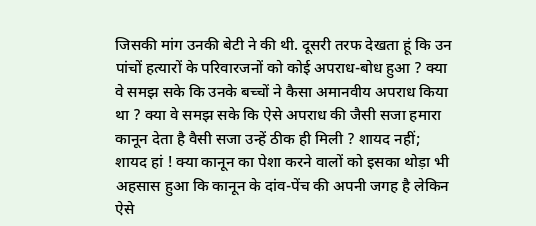जिसकी मांग उनकी बेटी ने की थी. दूसरी तरफ देखता हूं कि उन पांचों हत्यारों के परिवारजनों को कोई अपराध-बोध हुआ ? क्या वे समझ सके कि उनके बच्चों ने कैसा अमानवीय अपराध किया था ? क्या वे समझ सके कि ऐसे अपराध की जैसी सजा हमारा कानून देता है वैसी सजा उन्हें ठीक ही मिली ? शायद नहीं; शायद हां ! क्या कानून का पेशा करने वालों को इसका थोड़ा भी अहसास हुआ कि कानून के दांव-पेंच की अपनी जगह है लेकिन ऐसे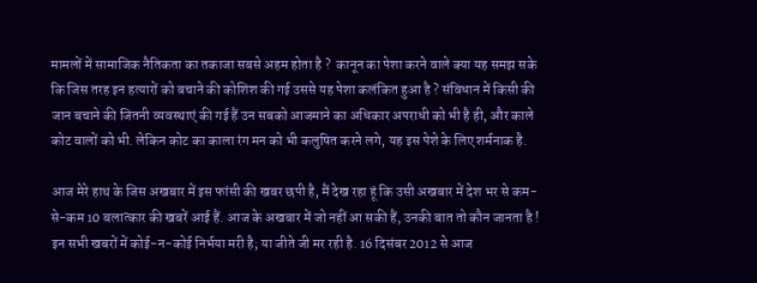मामलों में सामाजिक नैतिकता का तकाजा सबसे अहम होता है ?  कानून का पेशा करने वाले क्या यह समझ सके कि जिस तरह इन हत्यारों को बचाने की कोशिश की गई उससे यह पेशा कलंकित हुआ है ? संविधान में किसी की जान बचाने की जितनी व्यवस्थाएं की गई हैं उन सबको आजमाने का अधिकार अपराधी को भी है ही, और काले कोट वालों को भी. लेकिन कोट का काला रंग मन को भी कलुषित करने लगे, यह इस पेशे के लिए शर्मनाक है.

आज मेरे हाथ के जिस अखबार में इस फांसी की खबर छपी है, मैं देख रहा हूं कि उसी अखबार में देश भर से कम-से-कम 10 बलात्कार की खबरें आई हैं. आज के अखबार में जो नहीं आ सकी हैं, उनकी बात तो कौन जानता है ! इन सभी खबरों में कोई-न-कोई निर्भया मरी है; या जीते जी मर रही है. 16 दिसंबर 2012 से आज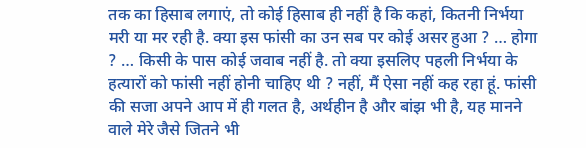तक का हिसाब लगाएं, तो कोई हिसाब ही नहीं है कि कहां, कितनी निर्भया मरी या मर रही है. क्या इस फांसी का उन सब पर कोई असर हुआ ? … होगा ? … किसी के पास कोई जवाब नहीं है. तो क्या इसलिए पहली निर्भया के हत्यारों को फांसी नहीं होनी चाहिए थी ? नहीं, मैं ऐसा नहीं कह रहा हूं. फांसी की सजा अपने आप में ही गलत है, अर्थहीन है और बांझ भी है, यह मानने वाले मेरे जैसे जितने भी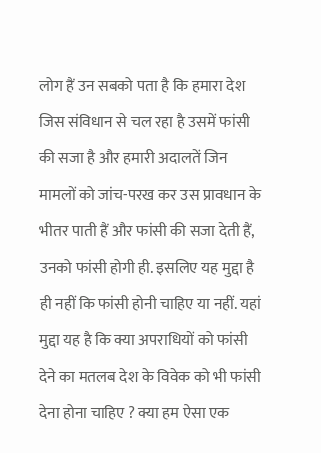लोग हैं उन सबको पता है कि हमारा देश जिस संविधान से चल रहा है उसमें फांसी की सजा है और हमारी अदालतें जिन मामलों को जांच-परख कर उस प्रावधान के भीतर पाती हैं और फांसी की सजा देती हैं, उनको फांसी होगी ही. इसलिए यह मुद्दा है ही नहीं कि फांसी होनी चाहिए या नहीं. यहां मुद्दा यह है कि क्या अपराधियों को फांसी देने का मतलब देश के विवेक को भी फांसी देना होना चाहिए ? क्या हम ऐसा एक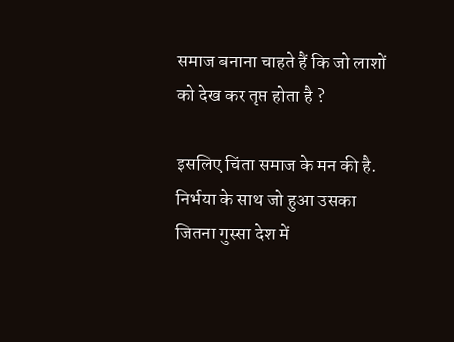समाज बनाना चाहते हैं कि जो लाशों को देख कर तृप्त होता है ?

इसलिए चिंता समाज के मन की है. निर्भया के साथ जो हुआ उसका जितना गुस्सा देश में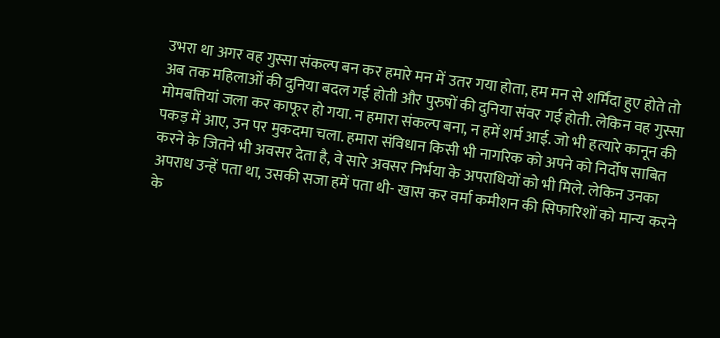उभरा था अगर वह गुस्सा संकल्प बन कर हमारे मन में उतर गया होता, हम मन से शर्मिंदा हुए होते तो अब तक महिलाओं की दुनिया बदल गई होती और पुरुषों की दुनिया संवर गई होती. लेकिन वह गुस्सा मोमबत्तियां जला कर काफूर हो गया. न हमारा संकल्प बना, न हमें शर्म आई. जो भी हत्यारे कानून की पकड़ में आए, उन पर मुकदमा चला. हमारा संविधान किसी भी नागरिक को अपने को निर्दोष साबित  करने के जितने भी अवसर देता है, वे सारे अवसर निर्भया के अपराधियों को भी मिले. लेकिन उनका अपराध उन्हें पता था, उसकी सजा हमें पता थी- खास कर वर्मा कमीशन की सिफारिशों को मान्य करने के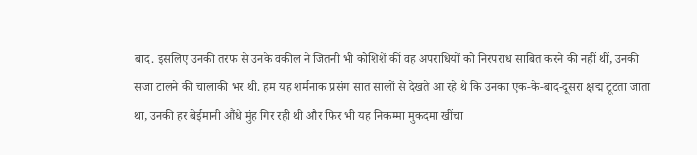बाद. इसलिए उनकी तरफ से उनके वकील ने जितनी भी कोशिशें कीं वह अपराधियों को निरपराध साबित करने की नहीं थीं, उनकी सजा टालने की चालाकी भर थी. हम यह शर्मनाक प्रसंग सात सालों से देखते आ रहे थे कि उनका एक-के-बाद-दूसरा क्षद्म टूटता जाता था, उनकी हर बेईमानी औंधे मुंह गिर रही थी और फिर भी यह निकम्मा मुकदमा खींचा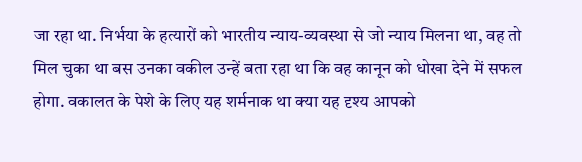जा रहा था. निर्भया के हत्यारों को भारतीय न्याय-व्यवस्था से जो न्याय मिलना था, वह तो मिल चुका था बस उनका वकील उन्हें बता रहा था कि वह कानून को धोखा देने में सफल होगा. वकालत के पेशे के लिए यह शर्मनाक था क्या यह दृश्य आपको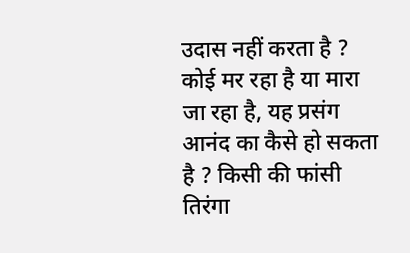उदास नहीं करता है ? कोई मर रहा है या मारा जा रहा है, यह प्रसंग आनंद का कैसे हो सकता है ? किसी की फांसी तिरंगा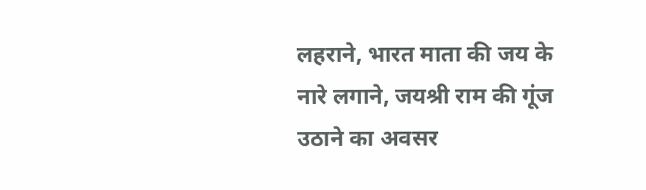लहराने, भारत माता की जय के नारे लगाने, जयश्री राम की गूंज उठाने का अवसर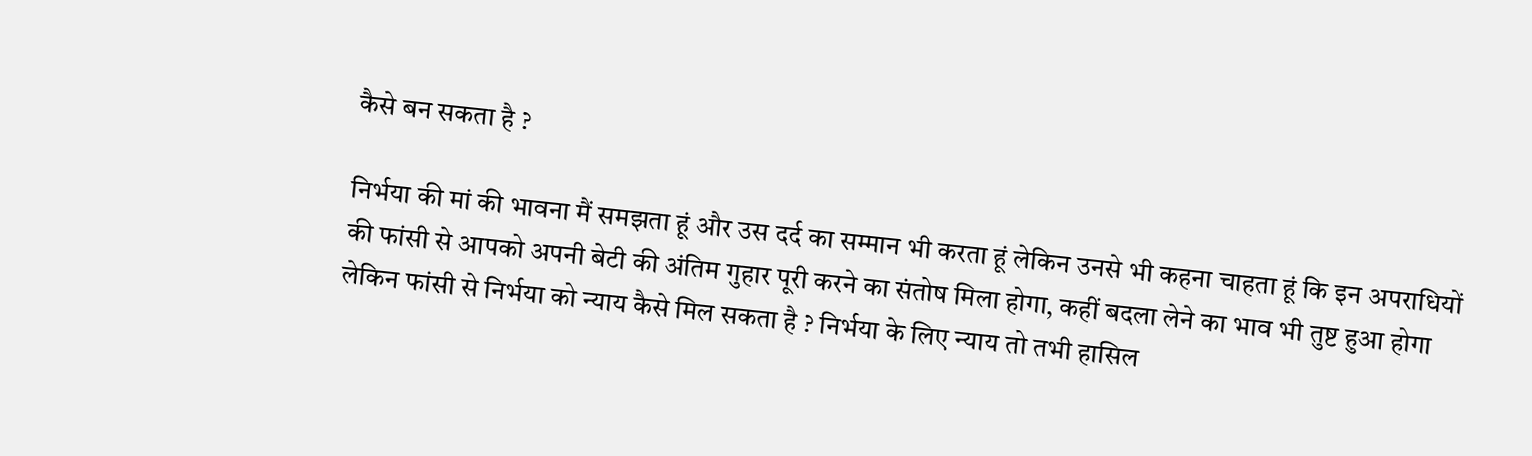कैसे बन सकता है ?

निर्भया की मां की भावना मैं समझता हूं और उस दर्द का सम्मान भी करता हूं लेकिन उनसे भी कहना चाहता हूं कि इन अपराधियों की फांसी से आपको अपनी बेटी की अंतिम गुहार पूरी करने का संतोष मिला होगा, कहीं बदला लेने का भाव भी तुष्ट हुआ होगा लेकिन फांसी से निर्भया को न्याय कैसे मिल सकता है ? निर्भया के लिए न्याय तो तभी हासिल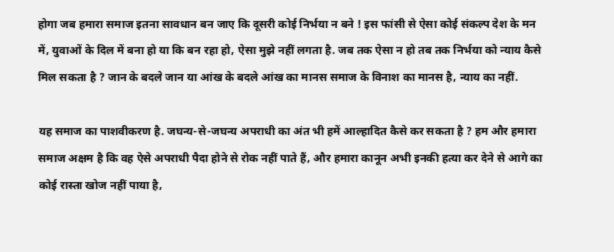होगा जब हमारा समाज इतना सावधान बन जाए कि दूसरी कोई निर्भया न बने ! इस फांसी से ऐसा कोई संकल्प देश के मन में, युवाओं के दिल में बना हो या कि बन रहा हो, ऐसा मुझे नहीं लगता है. जब तक ऐसा न हो तब तक निर्भया को न्याय कैसे मिल सकता है ? जान के बदले जान या आंख के बदले आंख का मानस समाज के विनाश का मानस है, न्याय का नहीं.

यह समाज का पाशवीकरण है. जघन्य-से-जघन्य अपराधी का अंत भी हमें आल्हादित कैसे कर सकता है ? हम और हमारा समाज अक्षम है कि वह ऐसे अपराधी पैदा होने से रोक नहीं पाते हैं, और हमारा कानून अभी इनकी हत्या कर देने से आगे का कोई रास्ता खोज नहीं पाया है,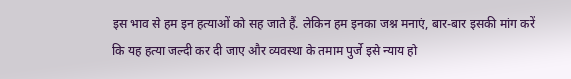इस भाव से हम इन हत्याओं को सह जाते हैं. लेकिन हम इनका जश्न मनाएं, बार-बार इसकी मांग करें कि यह हत्या जल्दी कर दी जाए और व्यवस्था के तमाम पुर्जे इसे न्याय हो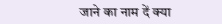जाने का नाम दें क्या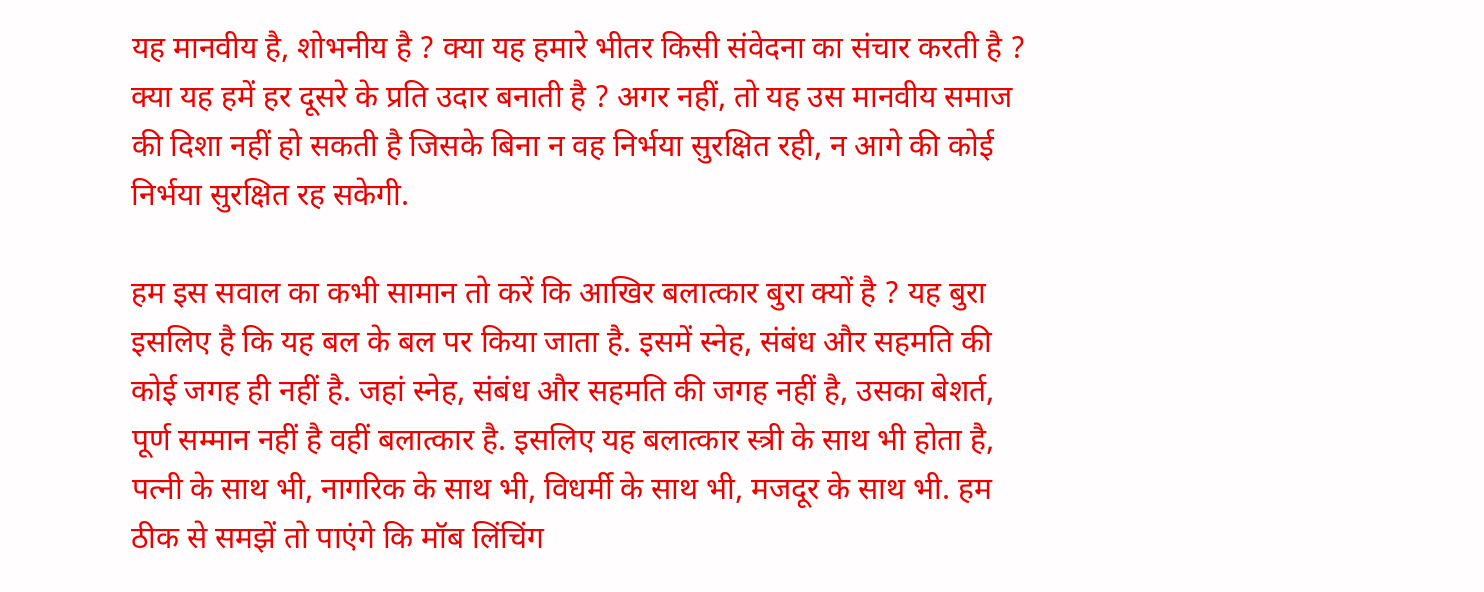यह मानवीय है, शोभनीय है ? क्या यह हमारे भीतर किसी संवेदना का संचार करती है ? क्या यह हमें हर दूसरे के प्रति उदार बनाती है ? अगर नहीं, तो यह उस मानवीय समाज की दिशा नहीं हो सकती है जिसके बिना न वह निर्भया सुरक्षित रही, न आगे की कोई निर्भया सुरक्षित रह सकेगी.

हम इस सवाल का कभी सामान तो करें कि आखिर बलात्कार बुरा क्यों है ? यह बुरा इसलिए है कि यह बल के बल पर किया जाता है. इसमें स्नेह, संबंध और सहमति की कोई जगह ही नहीं है. जहां स्नेह, संबंध और सहमति की जगह नहीं है, उसका बेशर्त, पूर्ण सम्मान नहीं है वहीं बलात्कार है. इसलिए यह बलात्कार स्त्री के साथ भी होता है, पत्नी के साथ भी, नागरिक के साथ भी, विधर्मी के साथ भी, मजदूर के साथ भी. हम ठीक से समझें तो पाएंगे कि मॉब लिंचिंग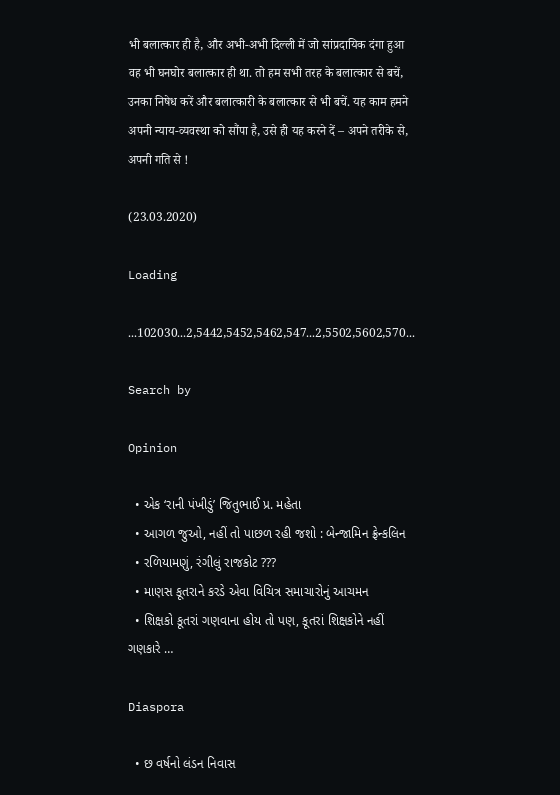भी बलात्कार ही है, और अभी-अभी दिल्ली में जो सांप्रदायिक दंगा हुआ वह भी घनघोर बलात्कार ही था. तो हम सभी तरह के बलात्कार से बचें, उनका निषेध करें और बलात्कारी के बलात्कार से भी बचें. यह काम हमने अपनी न्याय-व्यवस्था को सौंपा है, उसे ही यह करने दें – अपने तरीके से, अपनी गति से !

(23.03.2020)

Loading

...102030...2,5442,5452,5462,547...2,5502,5602,570...

Search by

Opinion

  • એક ‘રાની પંખીડું’ જિતુભાઈ પ્ર. મહેતા
  • આગળ જુઓ, નહીં તો પાછળ રહી જશો : બેન્જામિન ફ્રેન્કલિન
  • રળિયામણું, રંગીલું રાજકોટ ???
  • માણસ કૂતરાને કરડે એવા વિચિત્ર સમાચારોનું આચમન
  • શિક્ષકો કૂતરાં ગણવાના હોય તો પણ, કૂતરાં શિક્ષકોને નહીં ગણકારે …

Diaspora

  • છ વર્ષનો લંડન નિવાસ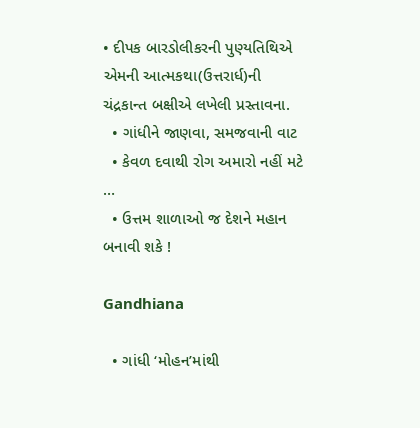• દીપક બારડોલીકરની પુણ્યતિથિએ એમની આત્મકથા(ઉત્તરાર્ધ)ની ચંદ્રકાન્ત બક્ષીએ લખેલી પ્રસ્તાવના.
  • ગાંધીને જાણવા, સમજવાની વાટ
  • કેવળ દવાથી રોગ અમારો નહીં મટે …
  • ઉત્તમ શાળાઓ જ દેશને મહાન બનાવી શકે !

Gandhiana

  • ગાંધી ‘મોહન’માંથી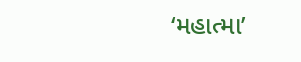‘મહાત્મા’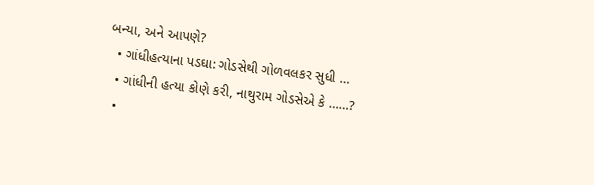બન્યા, અને આપણે?
  • ગાંધીહત્યાના પડઘા: ગોડસેથી ગોળવલકર સુધી …
  • ગાંધીની હત્યા કોણે કરી, નાથુરામ ગોડસેએ કે ……?
  •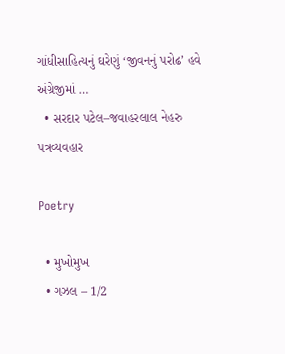ગાંધીસાહિત્યનું ઘરેણું ‘જીવનનું પરોઢ’ હવે અંગ્રેજીમાં …
  • સરદાર પટેલ–જવાહરલાલ નેહરુ પત્રવ્યવહાર

Poetry

  • મુખોમુખ
  • ગઝલ – 1/2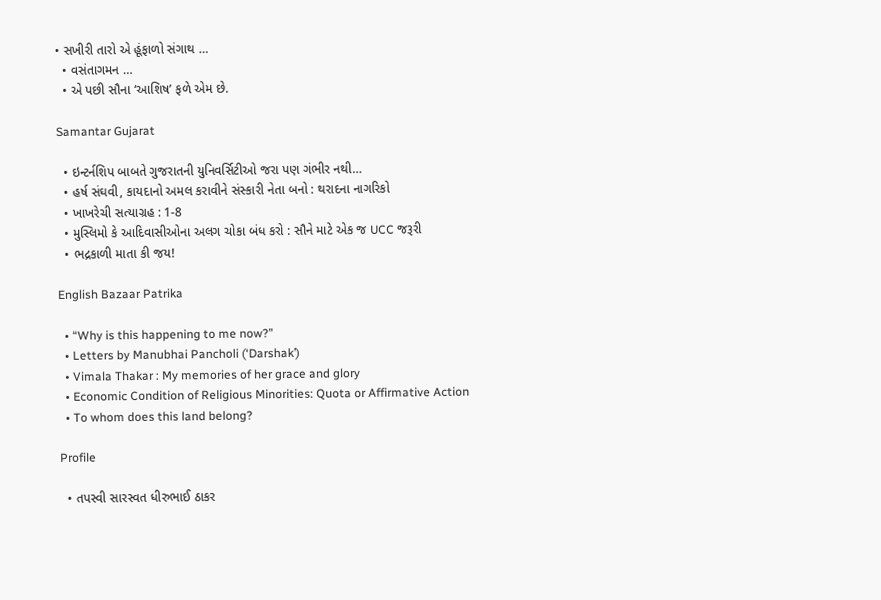• સખીરી તારો એ હૂંફાળો સંગાથ …
  • વસંતાગમન …
  • એ પછી સૌના ‘આશિષ’ ફળે એમ છે.

Samantar Gujarat

  • ઇન્ટર્નશિપ બાબતે ગુજરાતની યુનિવર્સિટીઓ જરા પણ ગંભીર નથી…
  • હર્ષ સંઘવી, કાયદાનો અમલ કરાવીને સંસ્કારી નેતા બનો : થરાદના નાગરિકો
  • ખાખરેચી સત્યાગ્રહ : 1-8
  • મુસ્લિમો કે આદિવાસીઓના અલગ ચોકા બંધ કરો : સૌને માટે એક જ UCC જરૂરી
  • ભદ્રકાળી માતા કી જય!

English Bazaar Patrika

  • “Why is this happening to me now?”
  • Letters by Manubhai Pancholi (‘Darshak’)
  • Vimala Thakar : My memories of her grace and glory
  • Economic Condition of Religious Minorities: Quota or Affirmative Action
  • To whom does this land belong?

Profile

  • તપસ્વી સારસ્વત ધીરુભાઈ ઠાકર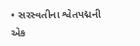• સરસ્વતીના શ્વેતપદ્મની એક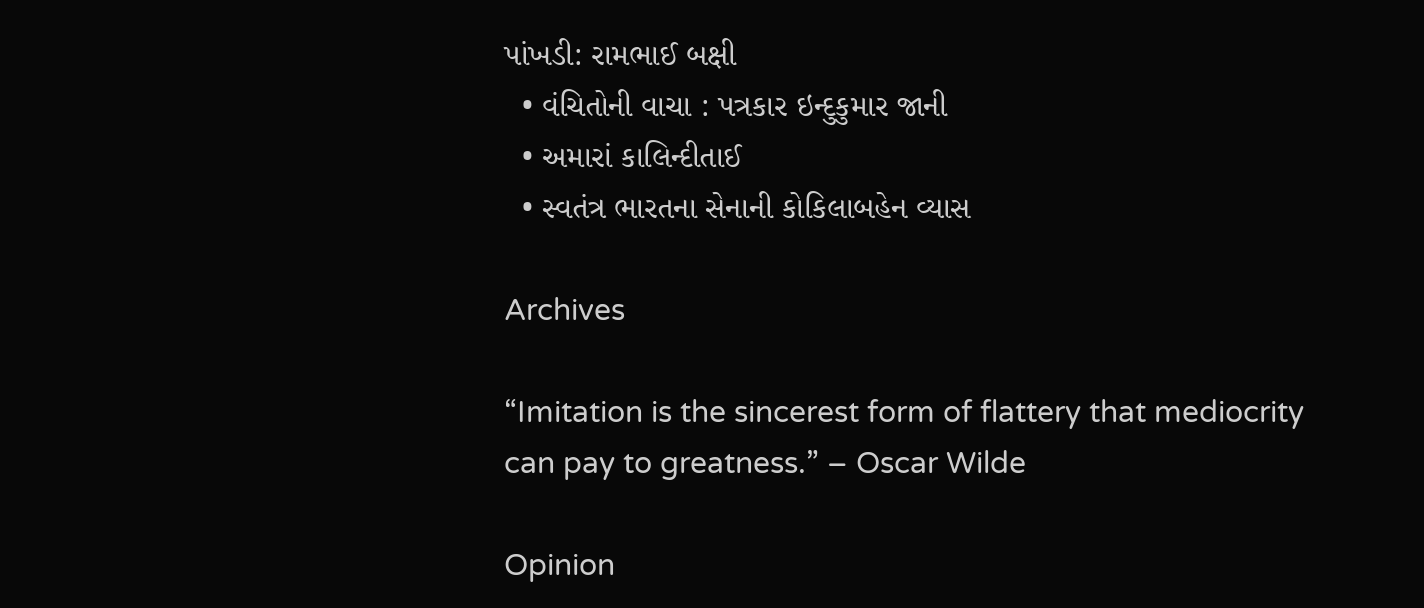પાંખડી: રામભાઈ બક્ષી
  • વંચિતોની વાચા : પત્રકાર ઇન્દુકુમાર જાની
  • અમારાં કાલિન્દીતાઈ
  • સ્વતંત્ર ભારતના સેનાની કોકિલાબહેન વ્યાસ

Archives

“Imitation is the sincerest form of flattery that mediocrity can pay to greatness.” – Oscar Wilde

Opinion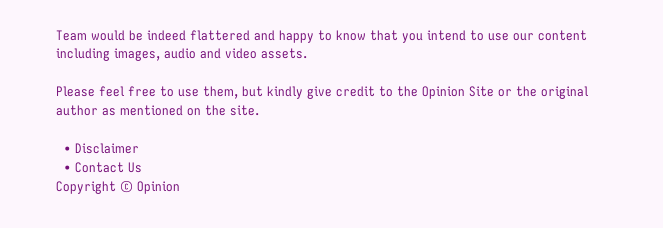Team would be indeed flattered and happy to know that you intend to use our content including images, audio and video assets.

Please feel free to use them, but kindly give credit to the Opinion Site or the original author as mentioned on the site.

  • Disclaimer
  • Contact Us
Copyright © Opinion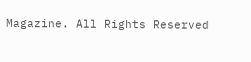Magazine. All Rights Reserved